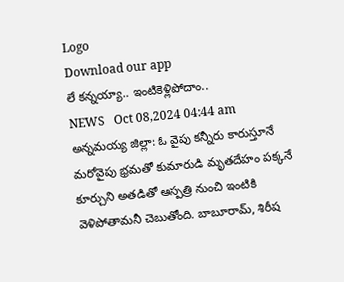Logo
Download our app
లే క‌న్న‌య్యా.. ఇంటికెళ్లిపోదాం..
NEWS   Oct 08,2024 04:44 am
అన్నమయ్య జిల్లా: ఓ వైపు కన్నీరు కారుస్తూనే మరోవైపు భ్రమతో కుమారుడి మృతదేహం పక్కనే కూర్చుని అతడితో ఆస్ప‌త్రి నుంచి ఇంటికి వెళిపోతామనీ చెబుతోంది. బాబూరామ్, శిరీష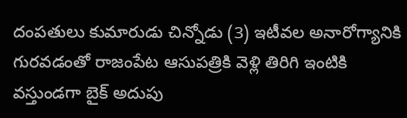దంపతులు కుమారుడు చిన్నోడు (3) ఇటీవల అనారోగ్యానికి గురవడంతో రాజంపేట ఆసుపత్రికి వెళ్లి తిరిగి ఇంటికి వ‌స్తుండగా బైక్ అదుపు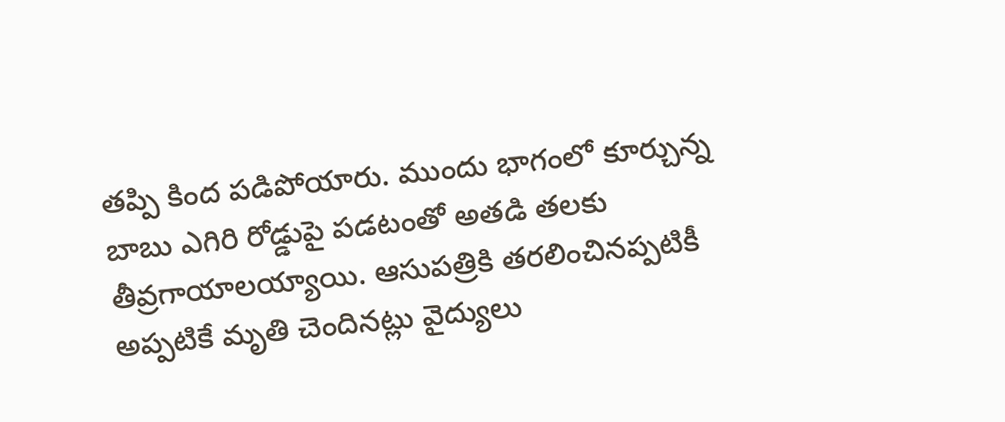తప్పి కింద పడిపోయారు. ముందు భాగంలో కూర్చున్న బాబు ఎగిరి రోడ్డుపై పడటంతో అతడి తలకు తీవ్రగాయాలయ్యాయి. ఆసుపత్రికి తరలించినప్పటికీ అప్పటికే మృతి చెందినట్లు వైద్యులు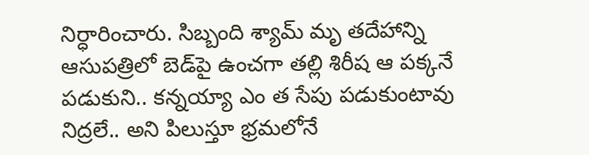నిర్ధారించారు. సిబ్బంది శ్యామ్ మృ తదేహాన్ని ఆసుపత్రిలో బెడ్‌పై ఉంచగా తల్లి శిరీష ఆ పక్కనే పడుకుని.. కన్నయ్యా ఎం త సేపు పడుకుంటావు నిద్రలే.. అని పిలుస్తూ భ్రమలోనే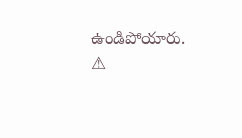ఉండిపోయారు.
⚠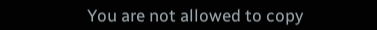You are not allowed to copy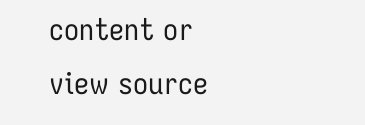content or view source